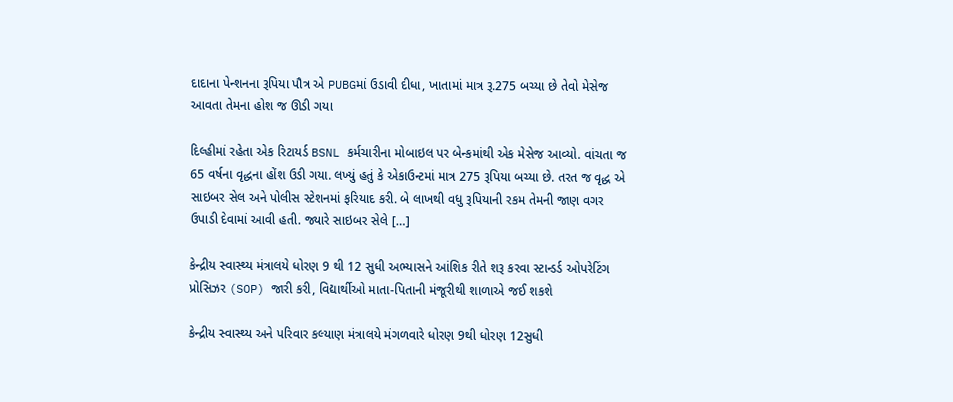દાદાના પેન્શનના રૂપિયા પૌત્ર એ PUBGમાં ઉડાવી દીધા, ખાતામાં માત્ર રૂ.275 બચ્યા છે તેવો મેસેજ આવતા તેમના હોશ જ ઊડી ગયા

દિલ્હીમાં રહેતા એક રિટાયર્ડ BSNL કર્મચારીના મોબાઇલ પર બેન્કમાંથી એક મેસેજ આવ્યો. વાંચતા જ 65 વર્ષના વૃદ્ધના હોંશ ઉડી ગયા. લખ્યું હતું કે એકાઉન્ટમાં માત્ર 275 રૂપિયા બચ્યા છે. તરત જ વૃદ્ધ એ સાઇબર સેલ અને પોલીસ સ્ટેશનમાં ફરિયાદ કરી. બે લાખથી વધુ રૂપિયાની રકમ તેમની જાણ વગર ઉપાડી દેવામાં આવી હતી. જ્યારે સાઇબર સેલે […]

કેન્દ્રીય સ્વાસ્થ્ય મંત્રાલયે ધોરણ 9 થી 12 સુધી અભ્યાસને આંશિક રીતે શરૂ કરવા સ્ટાન્ડર્ડ ઓપરેટિંગ પ્રોસિઝર (SOP) જારી કરી, વિદ્યાર્થીઓ માતા-પિતાની મંજૂરીથી શાળાએ જઈ શકશે

કેન્દ્રીય સ્વાસ્થ્ય અને પરિવાર કલ્યાણ મંત્રાલયે મંગળવારે ધોરણ 9થી ધોરણ 12સુધી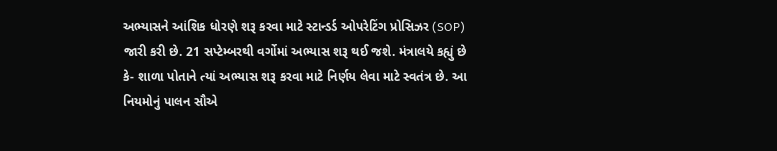અભ્યાસને આંશિક ધોરણે શરૂ કરવા માટે સ્ટાન્ડર્ડ ઓપરેટિંગ પ્રોસિઝર (SOP) જારી કરી છે. 21 સપ્ટેમ્બરથી વર્ગોમાં અભ્યાસ શરૂ થઈ જશે. મંત્રાલયે કહ્યું છે કે- શાળા પોતાને ત્યાં અભ્યાસ શરૂ કરવા માટે નિર્ણય લેવા માટે સ્વતંત્ર છે. આ નિયમોનું પાલન સૌએ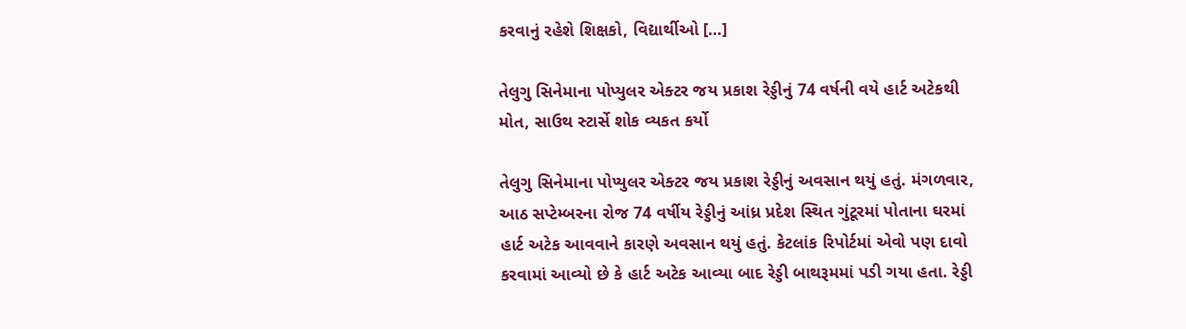કરવાનું રહેશે શિક્ષકો, વિદ્યાર્થીઓ […]

તેલુગુ સિનેમાના પોપ્યુલર એક્ટર જય પ્રકાશ રેડ્ડીનું 74 વર્ષની વયે હાર્ટ અટેકથી મોત, સાઉથ સ્ટાર્સે શોક વ્યકત કર્યો

તેલુગુ સિનેમાના પોપ્યુલર એક્ટર જય પ્રકાશ રેડ્ડીનું અવસાન થયું હતું. મંગળવાર, આઠ સપ્ટેમ્બરના રોજ 74 વર્ષીય રેડ્ડીનું આંધ્ર પ્રદેશ સ્થિત ગુંટૂરમાં પોતાના ઘરમાં હાર્ટ અટેક આવવાને કારણે અવસાન થયું હતું. કેટલાંક રિપોર્ટમાં એવો પણ દાવો કરવામાં આવ્યો છે કે હાર્ટ અટેક આવ્યા બાદ રેડ્ડી બાથરૂમમાં પડી ગયા હતા. રેડ્ડી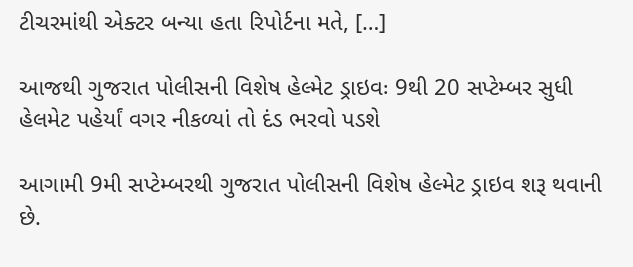ટીચરમાંથી એક્ટર બન્યા હતા રિપોર્ટના મતે, […]

આજથી ગુજરાત પોલીસની વિશેષ હેલ્મેટ ડ્રાઇવઃ 9થી 20 સપ્ટેમ્બર સુધી હેલમેટ પહેર્યાં વગર નીકળ્યાં તો દંડ ભરવો પડશે

આગામી 9મી સપ્ટેમ્બરથી ગુજરાત પોલીસની વિશેષ હેલ્મેટ ડ્રાઇવ શરૂ થવાની છે.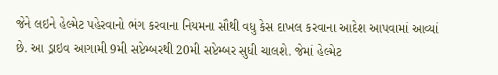જેને લઇને હેલ્મેટ પહેરવાનો ભંગ કરવાના નિયમના સૌથી વધુ કેસ દાખલ કરવાના આદેશ આપવામાં આવ્યાં છે. આ ડ્રાઇવ આગામી 9મી સપ્ટેમ્બરથી 20મી સપ્ટેમ્બર સુધી ચાલશે. જેમાં હેલ્મેટ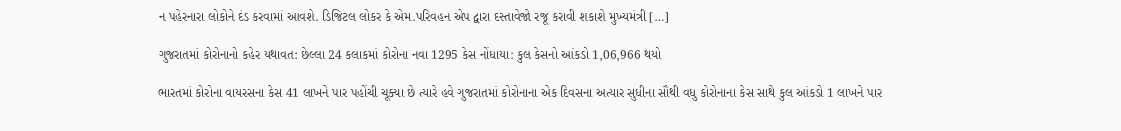ન પહેરનારા લોકોને દંડ કરવામાં આવશે. ડિજિટલ લોકર કે એમ.પરિવહન એપ દ્વારા દસ્તાવેજો રજૂ કરાવી શકાશે મુખ્યમંત્રી […]

ગુજરાતમાં કોરોનાનો કહેર યથાવત: છેલ્લા 24 કલાકમાં કોરોના નવા 1295 કેસ નોંધાયા: કુલ કેસનો આંકડો 1,06,966 થયો

ભારતમાં કોરોના વાયરસના કેસ 41 લાખને પાર પહોંચી ચૂક્યા છે ત્યારે હવે ગુજરાતમાં કોરોનાના એક દિવસના અત્યાર સુધીના સૌથી વધુ કોરોનાના કેસ સાથે કુલ આંકડો 1 લાખને પાર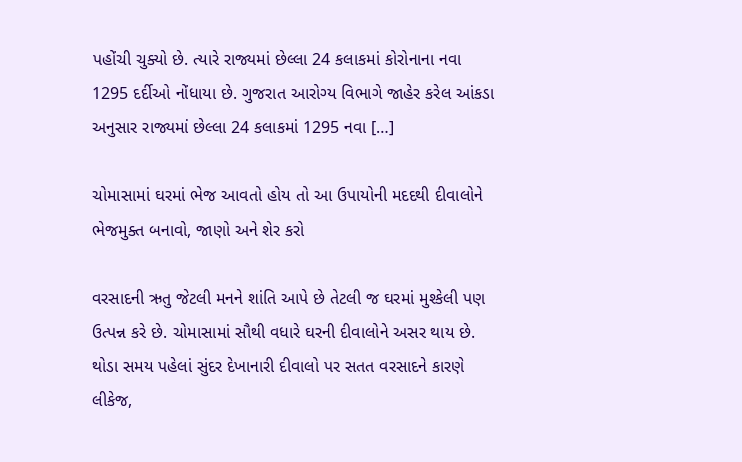પહોંચી ચુક્યો છે. ત્યારે રાજ્યમાં છેલ્લા 24 કલાકમાં કોરોનાના નવા 1295 દર્દીઓ નોંધાયા છે. ગુજરાત આરોગ્ય વિભાગે જાહેર કરેલ આંકડા અનુસાર રાજ્યમાં છેલ્લા 24 કલાકમાં 1295 નવા […]

ચોમાસામાં ઘરમાં ભેજ આવતો હોય તો આ ઉપાયોની મદદથી દીવાલોને ભેજમુક્ત બનાવો, જાણો અને શેર કરો

વરસાદની ઋતુ જેટલી મનને શાંતિ આપે છે તેટલી જ ઘરમાં મુશ્કેલી પણ ઉત્પન્ન કરે છે. ચોમાસામાં સૌથી વધારે ઘરની દીવાલોને અસર થાય છે. થોડા સમય પહેલાં સુંદર દેખાનારી દીવાલો પર સતત વરસાદને કારણે લીકેજ,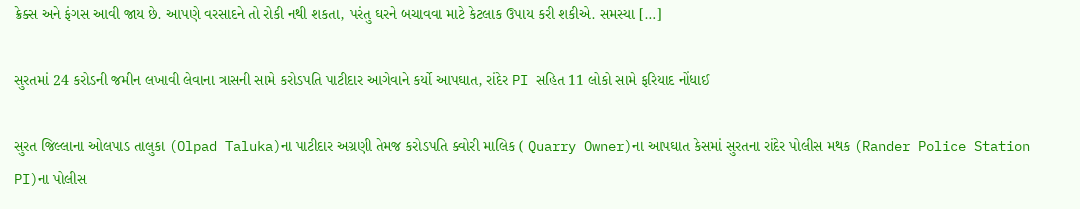ક્રેક્સ અને ફંગસ આવી જાય છે. આપણે વરસાદને તો રોકી નથી શકતા, પરંતુ ઘરને બચાવવા માટે કેટલાક ઉપાય કરી શકીએ. સમસ્યા […]

સુરતમાં 24 કરોડની જમીન લખાવી લેવાના ત્રાસની સામે કરોડપતિ પાટીદાર આગેવાને કર્યો આપઘાત, રાંદેર PI સહિત 11 લોકો સામે ફરિયાદ નોંધાઈ

સુરત જિલ્લાના ઓલપાડ તાલુકા (Olpad Taluka)ના પાટીદાર અગ્રણી તેમજ કરોડપતિ ક્વોરી માલિક ( Quarry Owner)ના આપઘાત કેસમાં સુરતના રાંદેર પોલીસ મથક (Rander Police Station PI)ના પોલીસ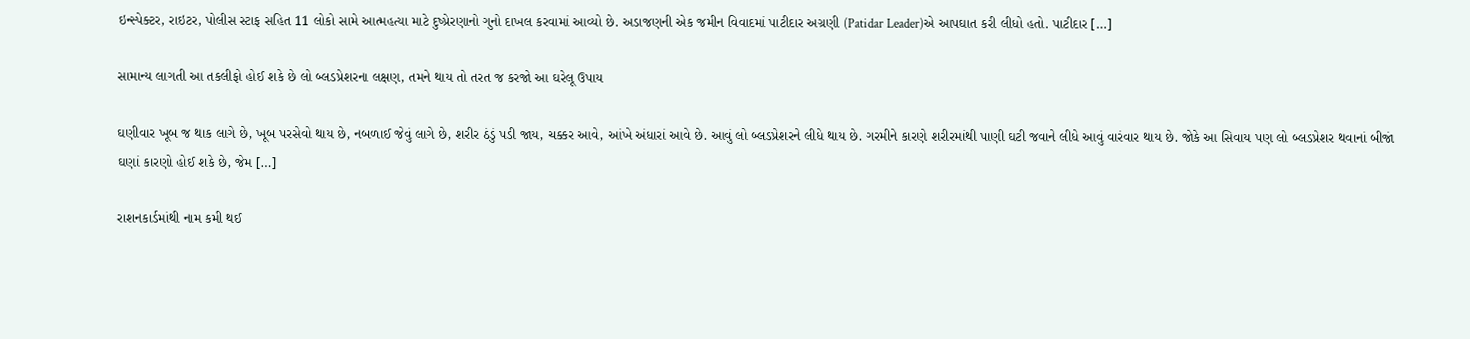ઇન્સ્પેક્ટર, રાઇટર, પોલીસ સ્ટાફ સહિત 11 લોકો સામે આત્મહત્યા માટે દુષ્પ્રેરણાનો ગુનો દાખલ કરવામાં આવ્યો છે. અડાજણની એક જમીન વિવાદમાં પાટીદાર અગ્રણી (Patidar Leader)એ આપઘાત કરી લીધો હતો. પાટીદાર […]

સામાન્ય લાગતી આ તકલીફો હોઈ શકે છે લો બ્લડપ્રેશરના લક્ષણ, તમને થાય તો તરત જ કરજો આ ઘરેલૂ ઉપાય

ઘણીવાર ખૂબ જ થાક લાગે છે, ખૂબ પરસેવો થાય છે, નબળાઈ જેવું લાગે છે, શરીર ઠંડું પડી જાય, ચક્કર આવે, આંખે અંધારાં આવે છે. આવું લો બ્લડપ્રેશરને લીધે થાય છે. ગરમીને કારણે શરીરમાંથી પાણી ઘટી જવાને લીધે આવું વારંવાર થાય છે. જોકે આ સિવાય પણ લો બ્લડપ્રેશર થવાનાં બીજાં ઘણાં કારણો હોઈ શકે છે, જેમ […]

રાશનકાર્ડમાંથી નામ કમી થઈ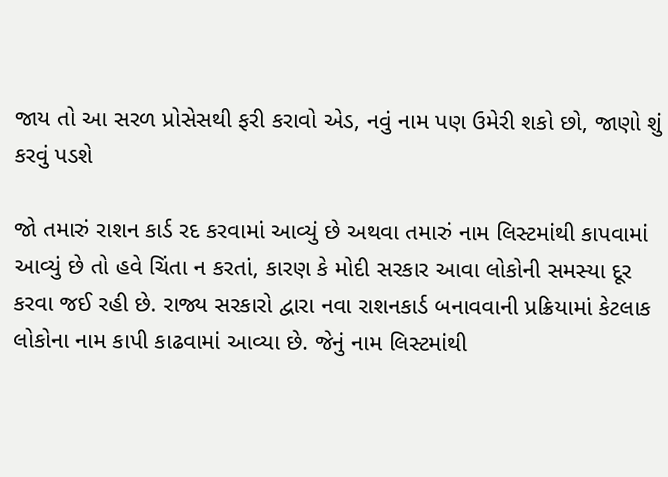જાય તો આ સરળ પ્રોસેસથી ફરી કરાવો એડ, નવું નામ પણ ઉમેરી શકો છો, જાણો શું કરવું પડશે

જો તમારું રાશન કાર્ડ રદ કરવામાં આવ્યું છે અથવા તમારું નામ લિસ્ટમાંથી કાપવામાં આવ્યું છે તો હવે ચિંતા ન કરતાં, કારણ કે મોદી સરકાર આવા લોકોની સમસ્યા દૂર કરવા જઈ રહી છે. રાજ્ય સરકારો દ્વારા નવા રાશનકાર્ડ બનાવવાની પ્રક્રિયામાં કેટલાક લોકોના નામ કાપી કાઢવામાં આવ્યા છે. જેનું નામ લિસ્ટમાંથી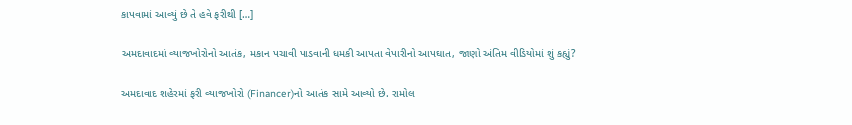કાપવામાં આવ્યું છે તે હવે ફરીથી […]

અમદાવાદમાં વ્યાજખોરોનો આતંક, મકાન પચાવી પાડવાની ધમકી આપતા વેપારીનો આપઘાત, જાણો અંતિમ વીડિયોમાં શું કહ્યું?

અમદાવાદ શહેરમાં ફરી વ્યાજખોરો (Financer)નો આતંક સામે આવ્યો છે. રામોલ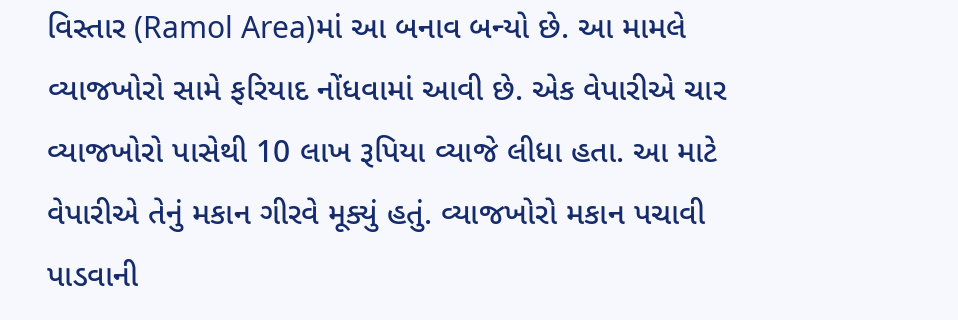વિસ્તાર (Ramol Area)માં આ બનાવ બન્યો છે. આ મામલે વ્યાજખોરો સામે ફરિયાદ નોંધવામાં આવી છે. એક વેપારીએ ચાર વ્યાજખોરો પાસેથી 10 લાખ રૂપિયા વ્યાજે લીધા હતા. આ માટે વેપારીએ તેનું મકાન ગીરવે મૂક્યું હતું. વ્યાજખોરો મકાન પચાવી પાડવાની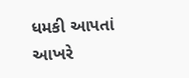ધમકી આપતાં આખરે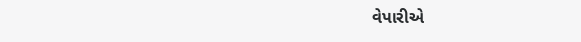વેપારીએ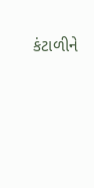કંટાળીને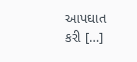આપઘાત કરી […]